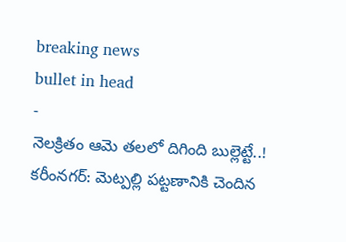breaking news
bullet in head
-
నెలక్రితం ఆమె తలలో దిగింది బుల్లెట్టే..!
కరీంనగర్: మెట్పల్లి పట్టణానికి చెందిన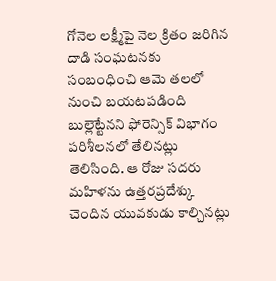గోనెల లక్ష్మీపై నెల క్రితం జరిగిన దాడి సంఘటనకు సంబంధించి ఆమె తలలో నుంచి బయటపడింది బుల్లెట్టేనని ఫోరెన్సిక్ విభాగం పరిశీలనలో తేలినట్లు తెలిసింది. ఆ రోజు సదరు మహిళను ఉత్తరప్రదేశ్కు చెందిన యువకుడు కాల్చినట్లు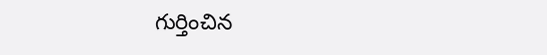గుర్తించిన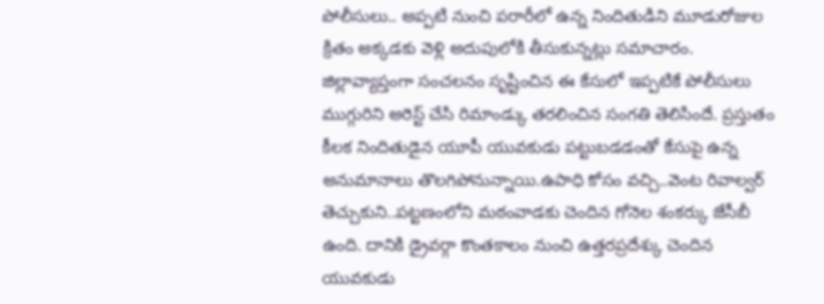పోలీసులు.. అప్పటి నుంచి పరారీలో ఉన్న నిందితుడిని మూడురోజుల క్రితం అక్కడకు వెళ్లి అదుపులోకి తీసుకున్నట్లు సమాచారం. జిల్లావ్యాప్తంగా సంచలనం సృష్టించిన ఈ కేసులో ఇప్పటికే పోలీసులు ముగ్గురిని అరెస్ట్ చేసి రిమాండ్కు తరలించిన సంగతి తెలిసిందే. ప్రస్తుతం కీలక నిందితుడైన యూపీ యువకుడు పట్టుబడడంతో కేసుపై ఉన్న అనుమానాలు తొలగిపోనున్నాయి.ఉపాధి కోసం వచ్చి..వెంట రివాల్వర్ తెచ్చుకుని..పట్టణంలోని మఠంవాడకు చెందిన గోనెల శంకర్కు జేసీబీ ఉంది. దానికి డ్రైవర్గా కొంతకాలం నుంచి ఉత్తరప్రదేశ్కు చెందిన యువకుడు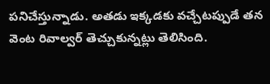పనిచేస్తున్నాడు. అతడు ఇక్కడకు వచ్చేటప్పుడే తన వెంట రివాల్వర్ తెచ్చుకున్నట్లు తెలిసింది.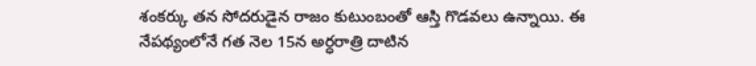శంకర్కు తన సోదరుడైన రాజం కుటుంబంతో ఆస్తి గొడవలు ఉన్నాయి. ఈ నేపథ్యంలోనే గత నెల 15న అర్ధరాత్రి దాటిన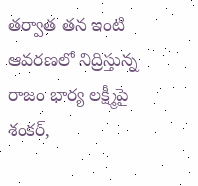తర్వాత తన ఇంటి ఆవరణలో నిద్రిస్తున్న రాజం భార్య లక్ష్మీపై శంకర్,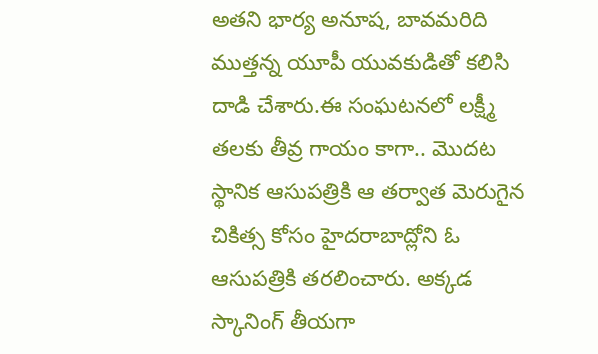అతని భార్య అనూష, బావమరిది ముత్తన్న యూపీ యువకుడితో కలిసి దాడి చేశారు.ఈ సంఘటనలో లక్ష్మీ తలకు తీవ్ర గాయం కాగా.. మొదట స్థానిక ఆసుపత్రికి ఆ తర్వాత మెరుగైన చికిత్స కోసం హైదరాబాద్లోని ఓ ఆసుపత్రికి తరలించారు. అక్కడ స్కానింగ్ తీయగా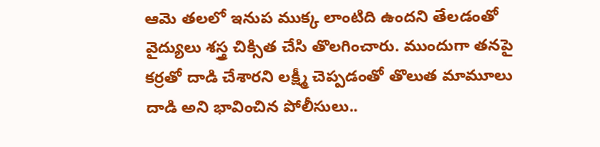ఆమె తలలో ఇనుప ముక్క లాంటిది ఉందని తేలడంతో వైద్యులు శస్త్ర చిక్సిత చేసి తొలగించారు. ముందుగా తనపై కర్రతో దాడి చేశారని లక్ష్మీ చెప్పడంతో తొలుత మామూలు దాడి అని భావించిన పోలీసులు..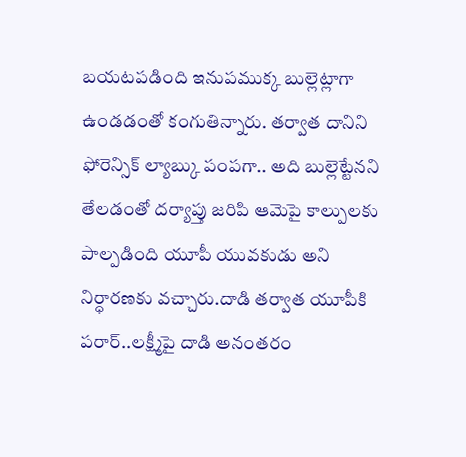బయటపడింది ఇనుపముక్క బుల్లెట్లాగా ఉండడంతో కంగుతిన్నారు. తర్వాత దానిని ఫోరెన్సిక్ ల్యాబ్కు పంపగా.. అది బుల్లెట్టేనని తేలడంతో దర్యాప్తు జరిపి ఆమెపై కాల్పులకు పాల్పడింది యూపీ యువకుడు అని నిర్ధారణకు వచ్చారు.దాడి తర్వాత యూపీకి పరార్..లక్ష్మీపై దాడి అనంతరం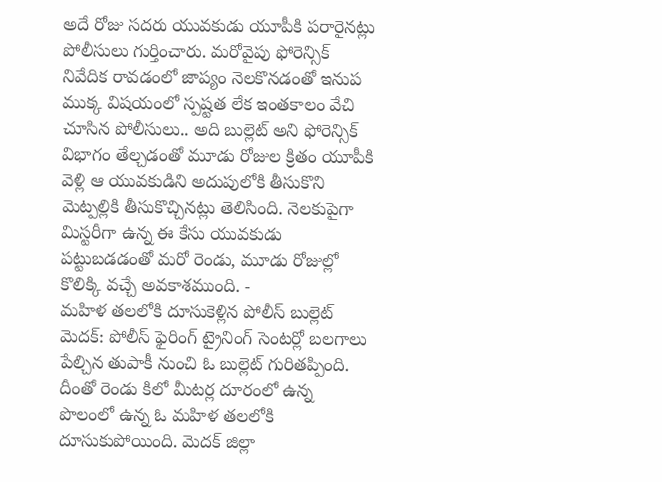అదే రోజు సదరు యువకుడు యూపీకి పరారైనట్లు పోలీసులు గుర్తించారు. మరోవైపు ఫోరెన్సిక్ నివేదిక రావడంలో జాప్యం నెలకొనడంతో ఇనుప ముక్క విషయంలో స్పష్టత లేక ఇంతకాలం వేచి చూసిన పోలీసులు.. అది బుల్లెట్ అని ఫోరెన్సిక్ విభాగం తేల్చడంతో మూడు రోజుల క్రితం యూపీకి వెళ్లి ఆ యువకుడిని అదుపులోకి తీసుకొని మెట్పల్లికి తీసుకొచ్చినట్లు తెలిసింది. నెలకుపైగా మిస్టరీగా ఉన్న ఈ కేసు యువకుడు పట్టుబడడంతో మరో రెండు, మూడు రోజుల్లో కొలిక్కి వచ్చే అవకాశముంది. -
మహిళ తలలోకి దూసుకెళ్లిన పోలీస్ బుల్లెట్
మెదక్: పోలీస్ ఫైరింగ్ ట్రైనింగ్ సెంటర్లో బలగాలు పేల్చిన తుపాకీ నుంచి ఓ బుల్లెట్ గురితప్పింది. దీంతో రెండు కిలో మీటర్ల దూరంలో ఉన్న పొలంలో ఉన్న ఓ మహిళ తలలోకి దూసుకుపోయింది. మెదక్ జిల్లా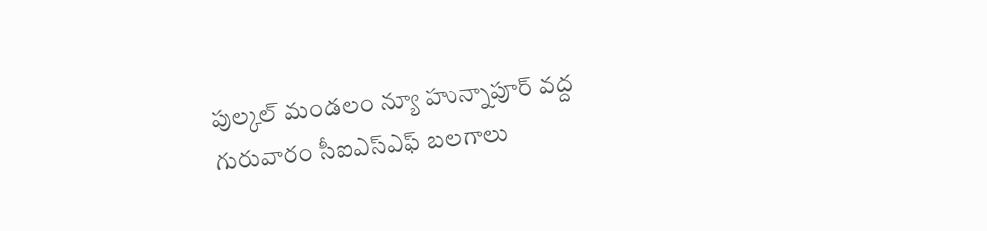పుల్కల్ మండలం న్యూ హున్నాపూర్ వద్ద గురువారం సీఐఎస్ఎఫ్ బలగాలు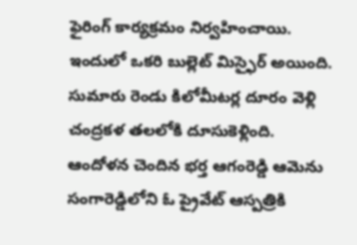ఫైరింగ్ కార్యక్రమం నిర్వహించాయి. ఇందులో ఒకరి బుల్లెట్ మిస్ఫైర్ అయింది. సుమారు రెండు కిలోమీటర్ల దూరం వెళ్లి చంద్రకళ తలలోకి దూసుకెళ్లింది. ఆందోళన చెందిన భర్త ఆగంరెడ్డి ఆమెను సంగారెడ్డిలోని ఓ ప్రైవేట్ ఆస్పత్రికి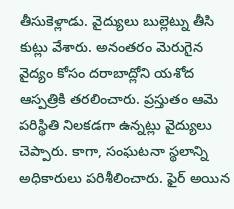తీసుకెళ్లాడు. వైద్యులు బుల్లెట్ను తీసి కుట్లు వేశారు. అనంతరం మెరుగైన వైద్యం కోసం దరాబాద్లోని యశోద ఆస్పత్రికి తరలించారు. ప్రస్తుతం ఆమె పరిస్థితి నిలకడగా ఉన్నట్లు వైద్యులు చెప్పారు. కాగా, సంఘటనా స్థలాన్ని అధికారులు పరిశీలించారు. ఫైర్ అయిన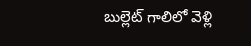బుల్లెట్ గాలిలో వెళ్లి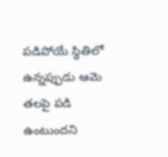పడిపోయే స్థితిలో ఉన్నప్పుడు ఆమె తలపై పడి ఉంటుందని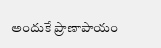అందుకే ప్రాణాపాయం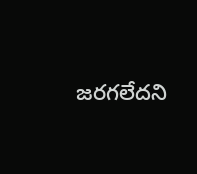జరగలేదని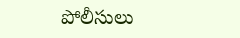పోలీసులు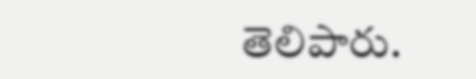తెలిపారు.